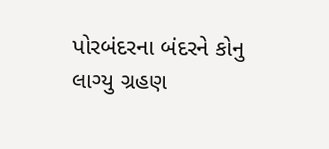પોરબંદરના બંદરને કોનુ લાગ્યુ ગ્રહણ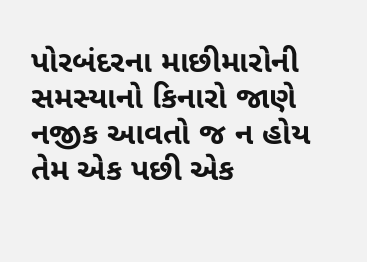પોરબંદરના માછીમારોની સમસ્યાનો કિનારો જાણે નજીક આવતો જ ન હોય તેમ એક પછી એક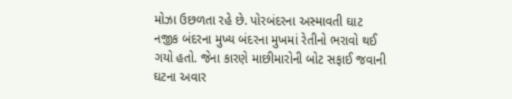મોઝા ઉછળતા રહે છે. પોરબંદરના અસ્માવતી ઘાટ નજીક બંદરના મુખ્ય બંદરના મુખમાં રેતીનો ભરાવો થઈ ગયો હતો. જેના કારણે માછીમારોની બોટ સફાઈ જવાની ઘટના અવાર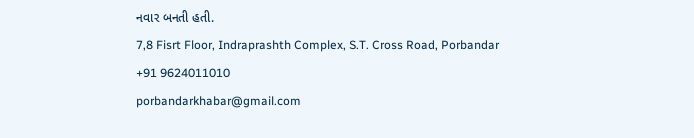નવાર બનતી હતી.
7,8 Fisrt Floor, Indraprashth Complex, S.T. Cross Road, Porbandar
+91 9624011010
porbandarkhabar@gmail.com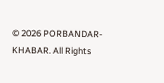© 2026 PORBANDAR-KHABAR. All Rights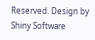Reserved. Design by Shiny Software